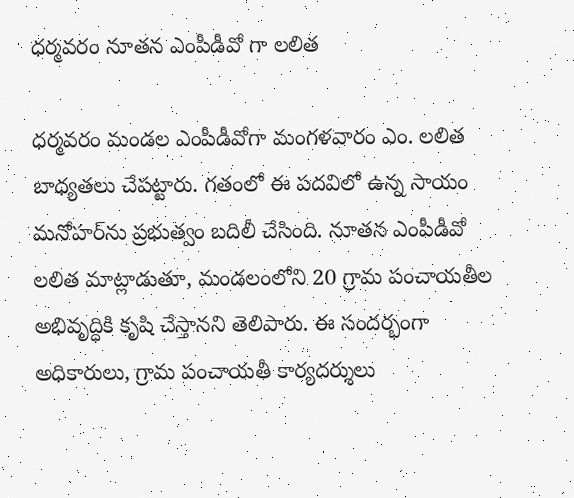ధర్మవరం నూతన ఎంపీడీవో గా లలిత

ధర్మవరం మండల ఎంపీడీవోగా మంగళవారం ఎం. లలిత బాధ్యతలు చేపట్టారు. గతంలో ఈ పదవిలో ఉన్న సాయం మనోహర్‌ను ప్రభుత్వం బదిలీ చేసింది. నూతన ఎంపీడీవో లలిత మాట్లాడుతూ, మండలంలోని 20 గ్రామ పంచాయతీల అభివృద్ధికి కృషి చేస్తానని తెలిపారు. ఈ సందర్భంగా అధికారులు, గ్రామ పంచాయతీ కార్యదర్శులు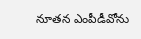నూతన ఎంపీడీవోను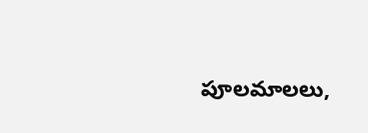పూలమాలలు,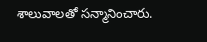శాలువాలతో సన్మానించారు.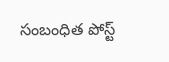సంబంధిత పోస్ట్